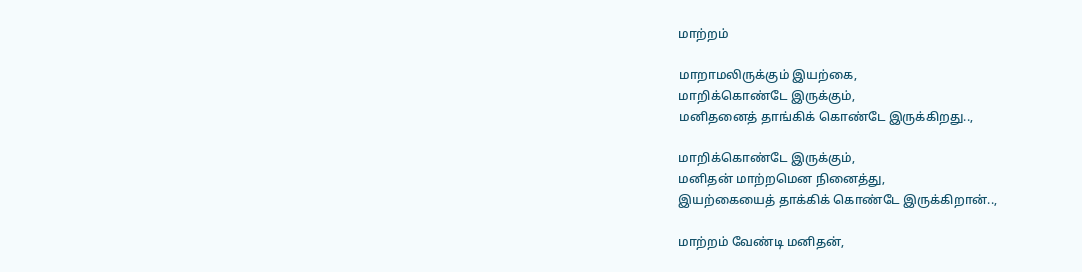மாற்றம்

மாறாமலிருக்கும் இயற்கை,
மாறிக்கொண்டே இருக்கும்,
மனிதனைத் தாங்கிக் கொண்டே இருக்கிறது..,

மாறிக்கொண்டே இருக்கும்,
மனிதன் மாற்றமென நினைத்து,
இயற்கையைத் தாக்கிக் கொண்டே இருக்கிறான்..,

மாற்றம் வேண்டி மனிதன்,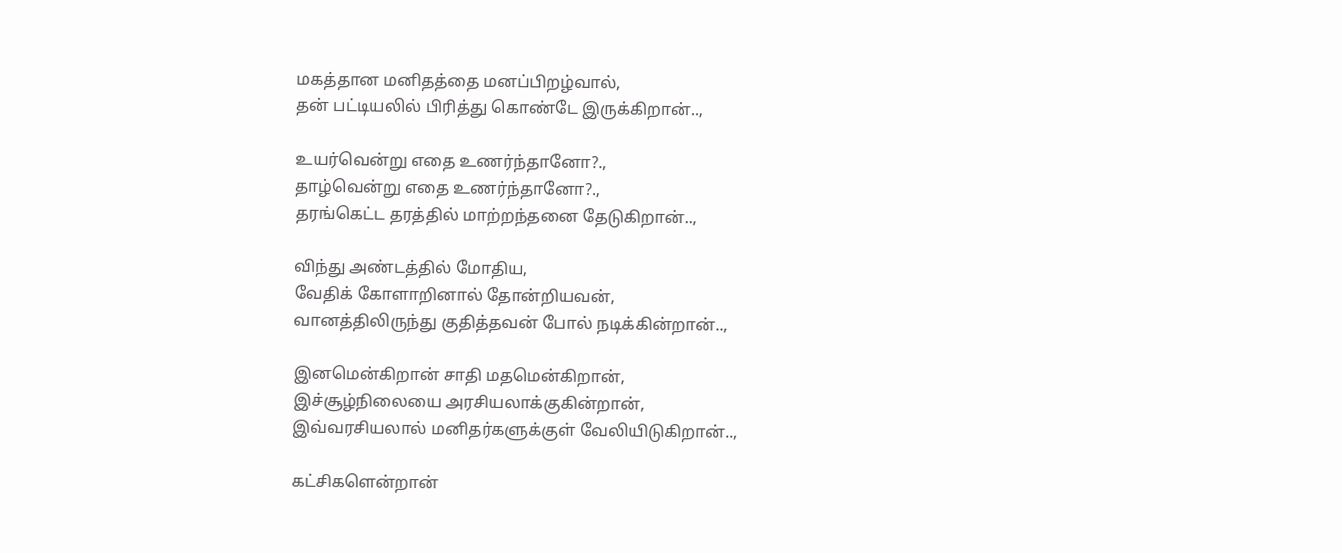மகத்தான மனிதத்தை மனப்பிறழ்வால்,
தன் பட்டியலில் பிரித்து கொண்டே இருக்கிறான்..,

உயர்வென்று எதை உணர்ந்தானோ?.,
தாழ்வென்று எதை உணர்ந்தானோ?.,
தரங்கெட்ட தரத்தில் மாற்றந்தனை தேடுகிறான்..,

விந்து அண்டத்தில் மோதிய,
வேதிக் கோளாறினால் தோன்றியவன்,
வானத்திலிருந்து குதித்தவன் போல் நடிக்கின்றான்..,

இனமென்கிறான் சாதி மதமென்கிறான்,
இச்சூழ்நிலையை அரசியலாக்குகின்றான்,
இவ்வரசியலால் மனிதர்களுக்குள் வேலியிடுகிறான்..,

கட்சிகளென்றான்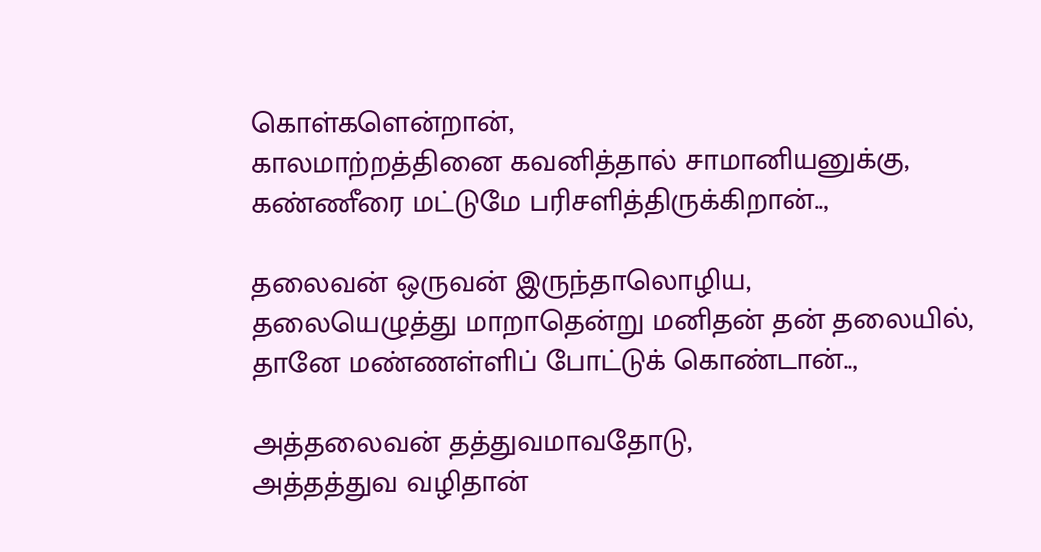கொள்களென்றான்,
காலமாற்றத்தினை கவனித்தால் சாமானியனுக்கு,
கண்ணீரை மட்டுமே பரிசளித்திருக்கிறான்..,

தலைவன் ஒருவன் இருந்தாலொழிய,
தலையெழுத்து மாறாதென்று மனிதன் தன் தலையில்,
தானே மண்ணள்ளிப் போட்டுக் கொண்டான்..,

அத்தலைவன் தத்துவமாவதோடு,
அத்தத்துவ வழிதான்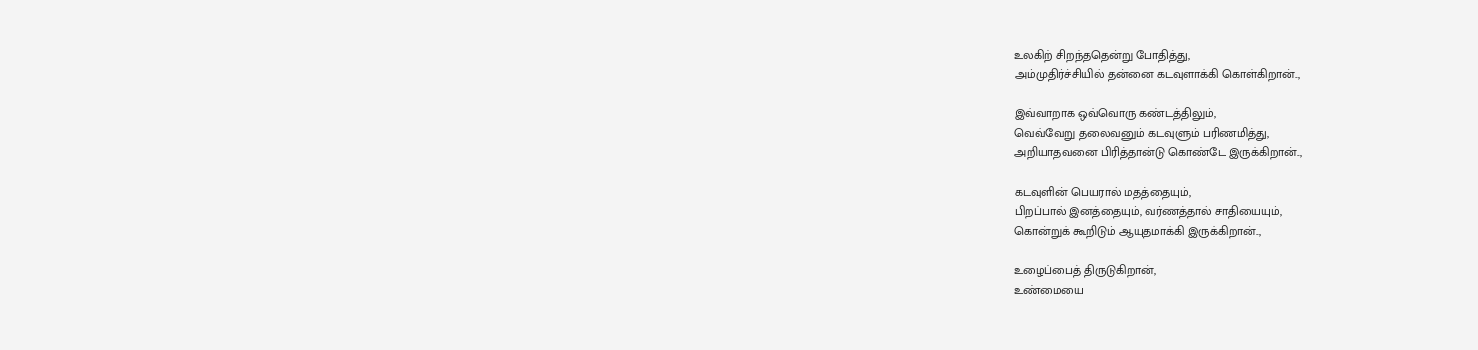உலகிற் சிறந்ததென்று போதித்து,
அம்முதிர்ச்சியில் தன்னை கடவுளாக்கி கொள்கிறான்..,

இவ்வாறாக ஒவ்வொரு கண்டத்திலும்,
வெவ்வேறு தலைவனும் கடவுளும் பரிணமித்து,
அறியாதவனை பிரித்தான்டு கொண்டே இருக்கிறான்..,

கடவுளின் பெயரால் மதத்தையும்,
பிறப்பால் இனத்தையும், வர்ணத்தால் சாதியையும்,
கொன்றுக் கூறிடும் ஆயுதமாக்கி இருக்கிறான்..,

உழைப்பைத் திருடுகிறான்,
உண்மையை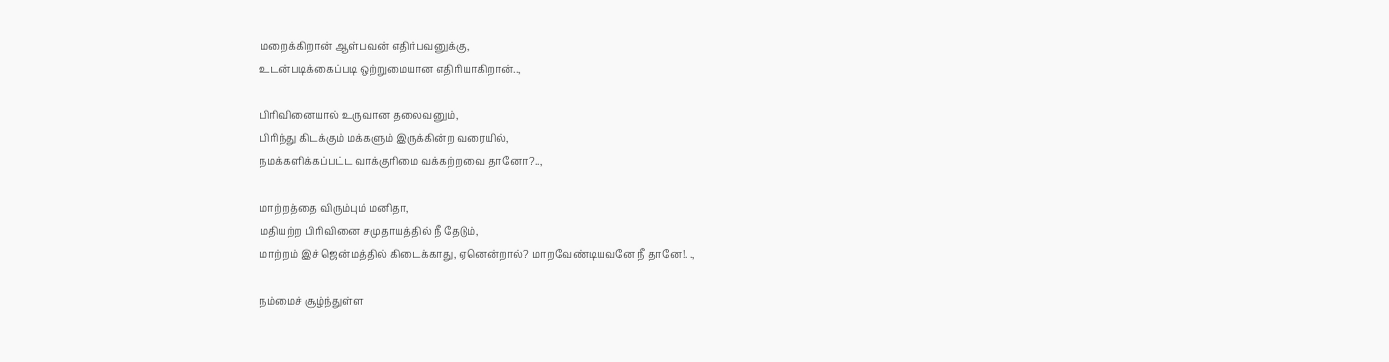மறைக்கிறான் ஆள்பவன் எதிர்பவனுக்கு,
உடன்படிக்கைப்படி ஒற்றுமையான எதிரியாகிறான்..,

பிரிவினையால் உருவான தலைவனும்,
பிரிந்து கிடக்கும் மக்களும் இருக்கின்ற வரையில்,
நமக்களிக்கப்பட்ட வாக்குரிமை வக்கற்றவை தானோ?..,

மாற்றத்தை விரும்பும் மனிதா,
மதியற்ற பிரிவினை சமுதாயத்தில் நீ தேடும்,
மாற்றம் இச் ஜென்மத்தில் கிடைக்காது, ஏனென்றால்? மாறவேண்டியவனே நீ தானே!. .,

நம்மைச் சூழ்ந்துள்ள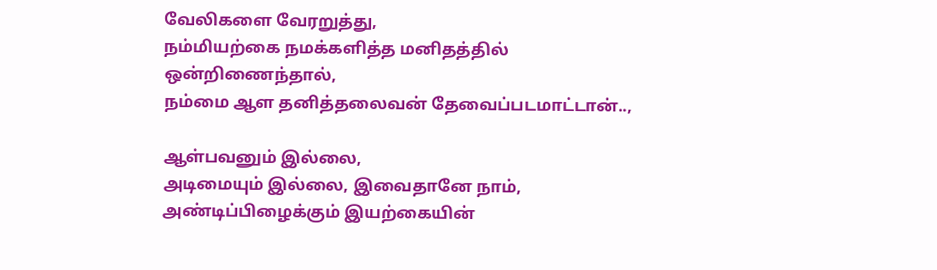வேலிகளை வேரறுத்து,
நம்மியற்கை நமக்களித்த மனிதத்தில் ஒன்றிணைந்தால்,
நம்மை ஆள தனித்தலைவன் தேவைப்படமாட்டான்..,

ஆள்பவனும் இல்லை,
அடிமையும் இல்லை, இவைதானே நாம்,
அண்டிப்பிழைக்கும் இயற்கையின்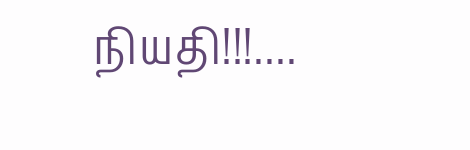நியதி!!!....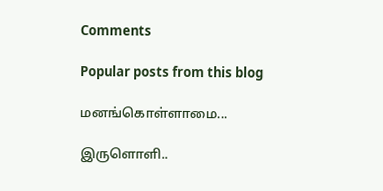Comments

Popular posts from this blog

மனங்கொள்ளாமை...

இருளொளி..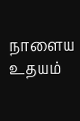நாளைய உதயம்